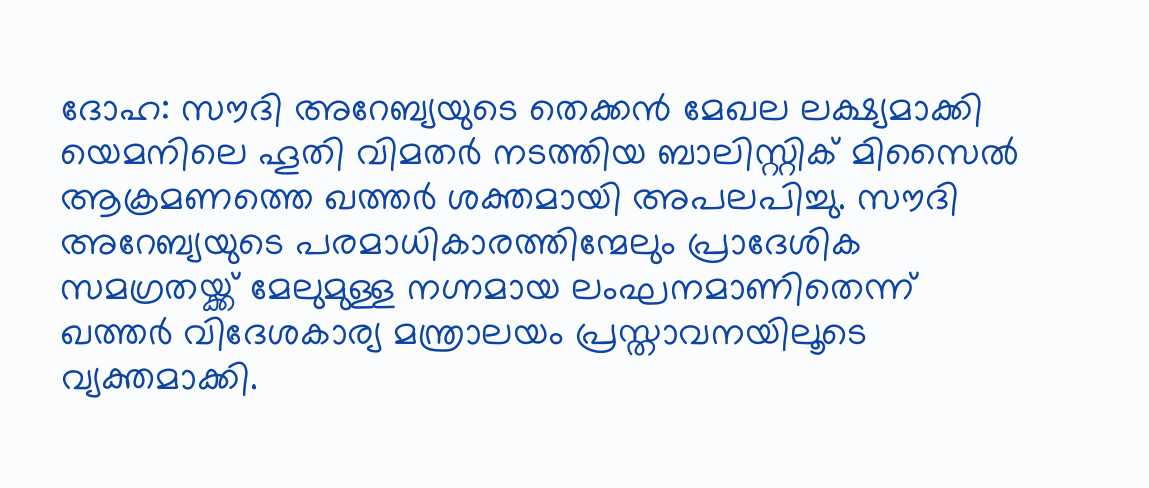ദോഹ: സൗദി അറേബ്യയുടെ തെക്കൻ മേഖല ലക്ഷ്യമാക്കി യെമനിലെ ഹൂതി വിമതർ നടത്തിയ ബാലിസ്റ്റിക് മിസൈൽ ആക്രമണത്തെ ഖത്തർ ശക്തമായി അപലപിച്ചു. സൗദി അറേബ്യയുടെ പരമാധികാരത്തിന്മേലും പ്രാദേശിക സമഗ്രതയ്ക്ക് മേലുമുള്ള നഗ്നമായ ലംഘനമാണിതെന്ന് ഖത്തർ വിദേശകാര്യ മന്ത്രാലയം പ്രസ്താവനയിലൂടെ വ്യക്തമാക്കി.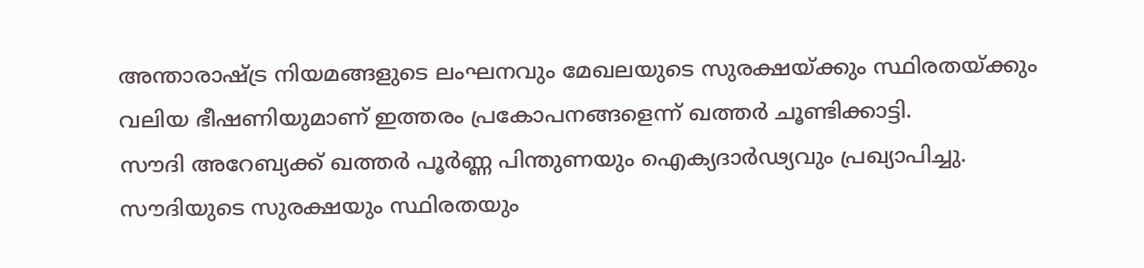അന്താരാഷ്ട്ര നിയമങ്ങളുടെ ലംഘനവും മേഖലയുടെ സുരക്ഷയ്ക്കും സ്ഥിരതയ്ക്കും വലിയ ഭീഷണിയുമാണ് ഇത്തരം പ്രകോപനങ്ങളെന്ന് ഖത്തർ ചൂണ്ടിക്കാട്ടി.
സൗദി അറേബ്യക്ക് ഖത്തർ പൂർണ്ണ പിന്തുണയും ഐക്യദാർഢ്യവും പ്രഖ്യാപിച്ചു. സൗദിയുടെ സുരക്ഷയും സ്ഥിരതയും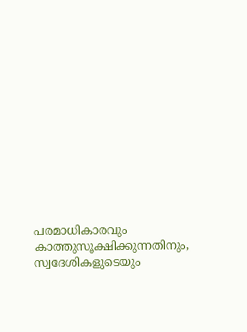പരമാധികാരവും കാത്തുസൂക്ഷിക്കുന്നതിനും, സ്വദേശികളുടെയും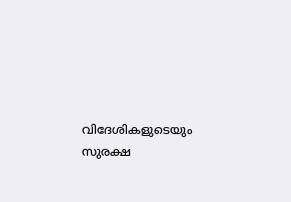വിദേശികളുടെയും സുരക്ഷ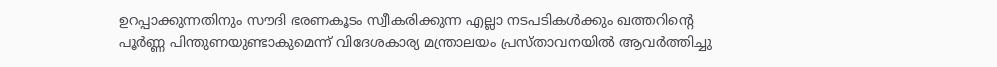ഉറപ്പാക്കുന്നതിനും സൗദി ഭരണകൂടം സ്വീകരിക്കുന്ന എല്ലാ നടപടികൾക്കും ഖത്തറിന്റെ പൂർണ്ണ പിന്തുണയുണ്ടാകുമെന്ന് വിദേശകാര്യ മന്ത്രാലയം പ്രസ്താവനയിൽ ആവർത്തിച്ചു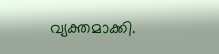വ്യക്തമാക്കി.